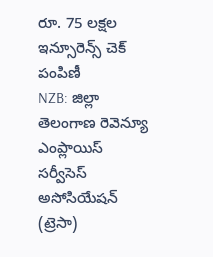రూ. 75 లక్షల ఇన్సూరెన్స్ చెక్ పంపిణీ
NZB: జిల్లా తెలంగాణ రెవెన్యూ ఎంప్లాయిస్ సర్వీసెస్ అసోసియేషన్ (ట్రెసా)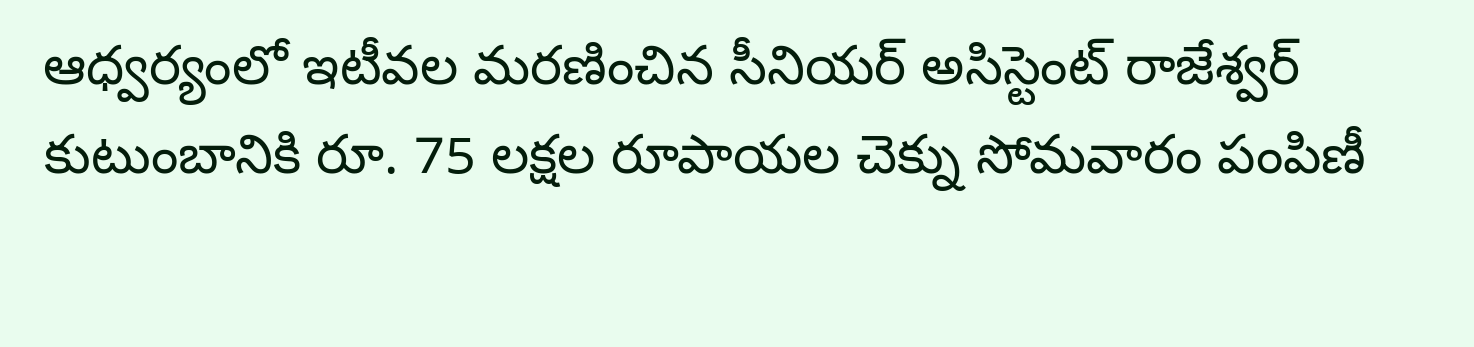ఆధ్వర్యంలో ఇటీవల మరణించిన సీనియర్ అసిస్టెంట్ రాజేశ్వర్ కుటుంబానికి రూ. 75 లక్షల రూపాయల చెక్ను సోమవారం పంపిణీ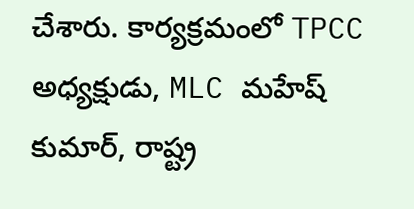చేశారు. కార్యక్రమంలో TPCC అధ్యక్షుడు, MLC మహేష్ కుమార్, రాష్ట్ర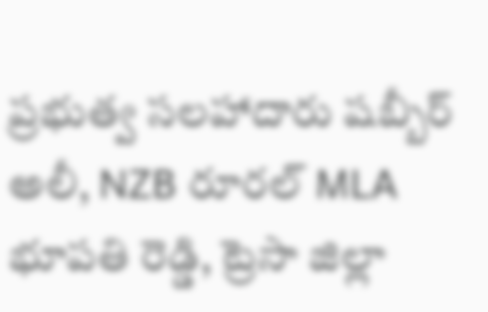ప్రభుత్వ సలహాదారు షబ్బీర్ అలీ, NZB రూరల్ MLA భూపతి రెడ్డి, ట్రెసా జిల్లా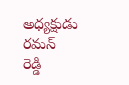అధ్యక్షుడు రమన్ రెడ్డి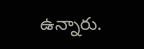ఉన్నారు.